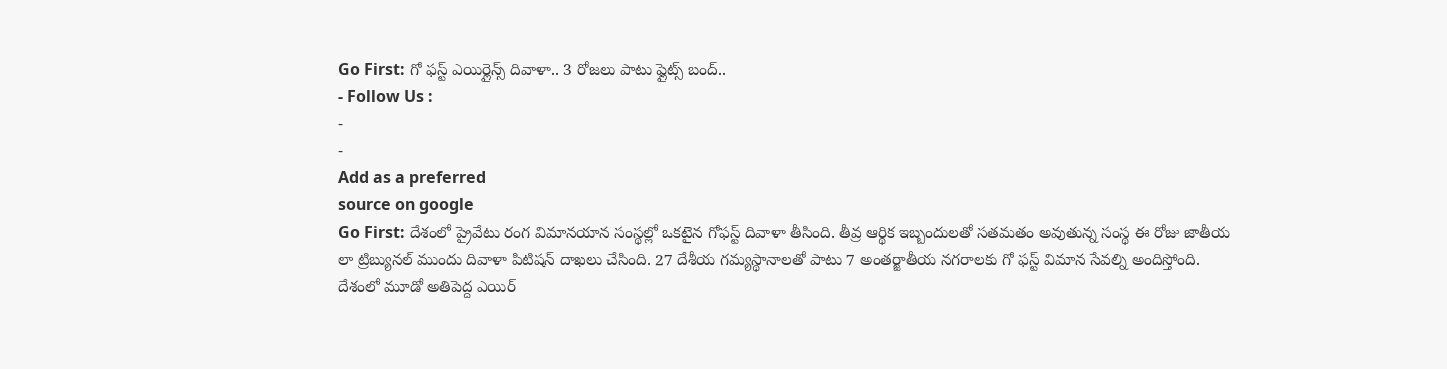Go First: గో ఫస్ట్ ఎయిర్లైన్స్ దివాళా.. 3 రోజలు పాటు ఫ్లైట్స్ బంద్..
- Follow Us :
-
-
Add as a preferred
source on google
Go First: దేశంలో ప్రైవేటు రంగ విమానయాన సంస్థల్లో ఒకటైన గోఫస్ట్ దివాళా తీసింది. తీవ్ర ఆర్థిక ఇబ్బందులతో సతమతం అవుతున్న సంస్థ ఈ రోజు జాతీయ లా ట్రిబ్యునల్ ముందు దివాళా పిటిషన్ దాఖలు చేసింది. 27 దేశీయ గమ్యస్థానాలతో పాటు 7 అంతర్జాతీయ నగరాలకు గో ఫస్ట్ విమాన సేవల్ని అందిస్తోంది. దేశంలో మూడో అతిపెద్ద ఎయిర్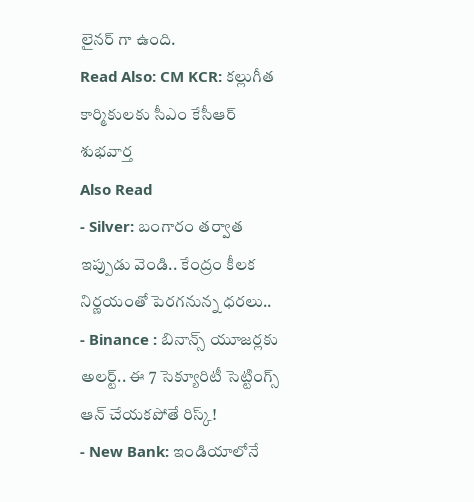లైనర్ గా ఉంది.
Read Also: CM KCR: కల్లుగీత కార్మికులకు సీఎం కేసీఆర్ శుభవార్త
Also Read
- Silver: బంగారం తర్వాత ఇప్పుడు వెండి.. కేంద్రం కీలక నిర్ణయంతో పెరగనున్న ధరలు..
- Binance : బినాన్స్ యూజర్లకు అలర్ట్.. ఈ 7 సెక్యూరిటీ సెట్టింగ్స్ ఆన్ చేయకపోతే రిస్క్!
- New Bank: ఇండియాలోనే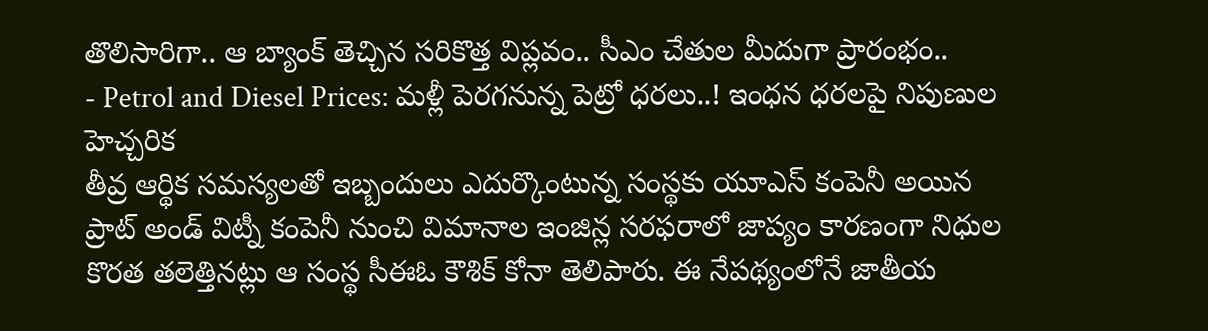తొలిసారిగా.. ఆ బ్యాంక్ తెచ్చిన సరికొత్త విప్లవం.. సీఎం చేతుల మీదుగా ప్రారంభం..
- Petrol and Diesel Prices: మళ్లీ పెరగనున్న పెట్రో ధరలు..! ఇంధన ధరలపై నిపుణుల హెచ్చరిక
తీవ్ర ఆర్థిక సమస్యలతో ఇబ్బందులు ఎదుర్కొంటున్న సంస్థకు యూఎస్ కంపెనీ అయిన ప్రాట్ అండ్ విట్నీ కంపెనీ నుంచి విమానాల ఇంజిన్ల సరఫరాలో జాప్యం కారణంగా నిధుల కొరత తలెత్తినట్లు ఆ సంస్థ సీఈఓ కౌశిక్ కోనా తెలిపారు. ఈ నేపథ్యంలోనే జాతీయ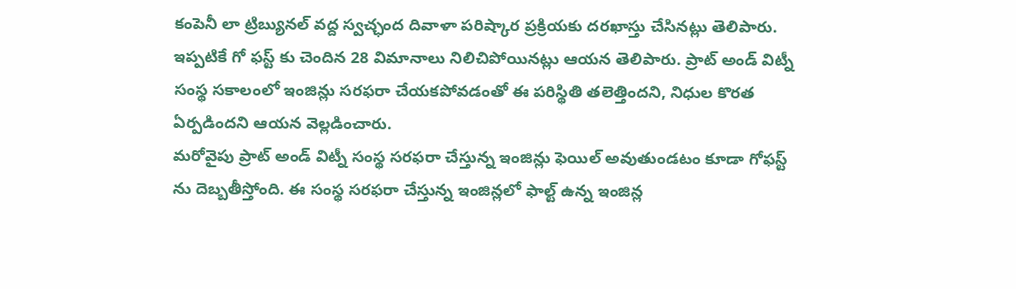కంపెనీ లా ట్రిబ్యునల్ వద్ద స్వచ్ఛంద దివాళా పరిష్కార ప్రక్రియకు దరఖాస్తు చేసినట్లు తెలిపారు. ఇప్పటికే గో ఫస్ట్ కు చెందిన 28 విమానాలు నిలిచిపోయినట్లు ఆయన తెలిపారు. ప్రాట్ అండ్ విట్నీ సంస్థ సకాలంలో ఇంజిన్లు సరఫరా చేయకపోవడంతో ఈ పరిస్థితి తలెత్తిందని, నిధుల కొరత ఏర్పడిందని ఆయన వెల్లడించారు.
మరోవైపు ప్రాట్ అండ్ విట్నీ సంస్థ సరఫరా చేస్తున్న ఇంజిన్లు ఫెయిల్ అవుతుండటం కూడా గోఫస్ట్ ను దెబ్బతీస్తోంది. ఈ సంస్థ సరఫరా చేస్తున్న ఇంజిన్లలో ఫాల్ట్ ఉన్న ఇంజిన్ల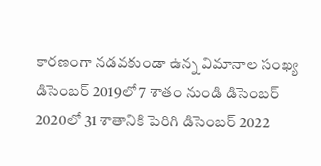కారణంగా నడవకుండా ఉన్న విమానాల సంఖ్య డిసెంబర్ 2019లో 7 శాతం నుండి డిసెంబర్ 2020లో 31 శాతానికి పెరిగి డిసెంబర్ 2022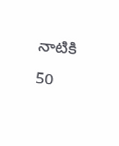నాటికి 50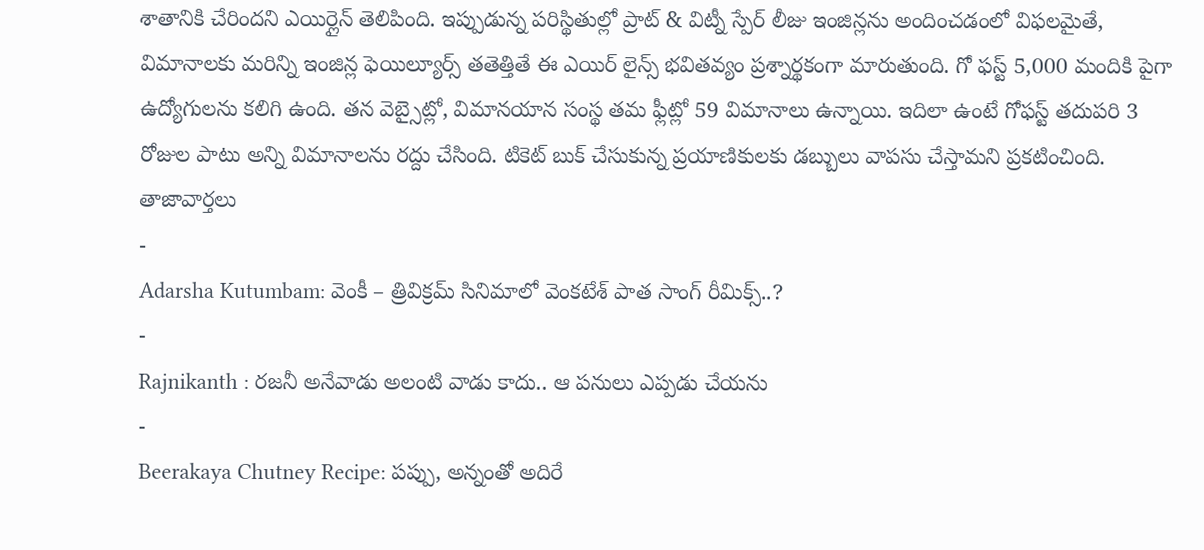శాతానికి చేరిందని ఎయిర్లైన్ తెలిపింది. ఇప్పుడున్న పరిస్థితుల్లో ప్రాట్ & విట్నీ స్పేర్ లీజు ఇంజిన్లను అందించడంలో విఫలమైతే, విమానాలకు మరిన్ని ఇంజిన్ల ఫెయిల్యూర్స్ తతెత్తితే ఈ ఎయిర్ లైన్స్ భవితవ్యం ప్రశ్నార్థకంగా మారుతుంది. గో ఫస్ట్ 5,000 మందికి పైగా ఉద్యోగులను కలిగి ఉంది. తన వెబ్సైట్లో, విమానయాన సంస్థ తమ ఫ్లీట్లో 59 విమానాలు ఉన్నాయి. ఇదిలా ఉంటే గోఫస్ట్ తదుపరి 3 రోజుల పాటు అన్ని విమానాలను రద్దు చేసింది. టికెట్ బుక్ చేసుకున్న ప్రయాణికులకు డబ్బులు వాపసు చేస్తామని ప్రకటించింది.
తాజావార్తలు
-
Adarsha Kutumbam: వెంకీ – త్రివిక్రమ్ సినిమాలో వెంకటేశ్ పాత సాంగ్ రీమిక్స్..?
-
Rajnikanth : రజనీ అనేవాడు అలంటి వాడు కాదు.. ఆ పనులు ఎప్పడు చేయను
-
Beerakaya Chutney Recipe: పప్పు, అన్నంతో అదిరే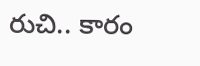రుచి.. కారం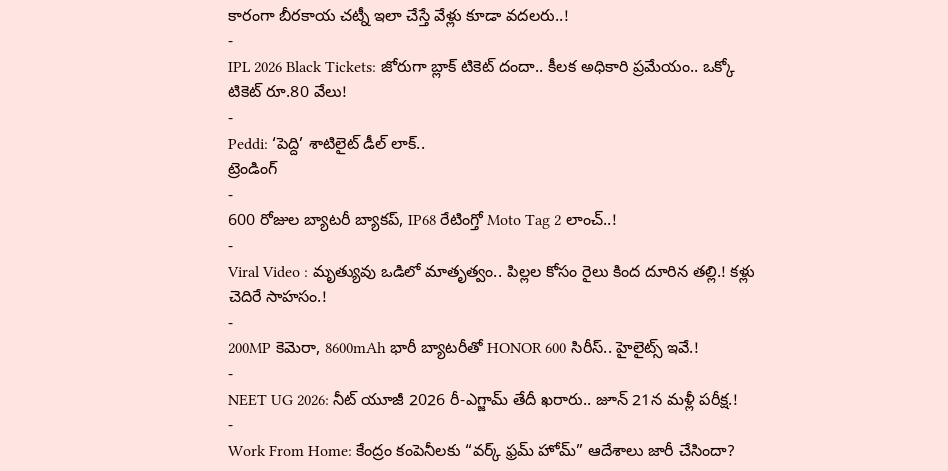కారంగా బీరకాయ చట్నీ ఇలా చేస్తే వేళ్లు కూడా వదలరు..!
-
IPL 2026 Black Tickets: జోరుగా బ్లాక్ టికెట్ దందా.. కీలక అధికారి ప్రమేయం.. ఒక్కో టికెట్ రూ.80 వేలు!
-
Peddi: ‘పెద్ది’ శాటిలైట్ డీల్ లాక్..
ట్రెండింగ్
-
600 రోజుల బ్యాటరీ బ్యాకప్, IP68 రేటింగ్తో Moto Tag 2 లాంచ్..!
-
Viral Video : మృత్యువు ఒడిలో మాతృత్వం.. పిల్లల కోసం రైలు కింద దూరిన తల్లి.! కళ్లు చెదిరే సాహసం.!
-
200MP కెమెరా, 8600mAh భారీ బ్యాటరీతో HONOR 600 సిరీస్.. హైలైట్స్ ఇవే.!
-
NEET UG 2026: నీట్ యూజీ 2026 రీ-ఎగ్జామ్ తేదీ ఖరారు.. జూన్ 21న మళ్లీ పరీక్ష.!
-
Work From Home: కేంద్రం కంపెనీలకు “వర్క్ ఫ్రమ్ హోమ్” ఆదేశాలు జారీ చేసిందా?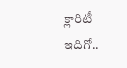క్లారిటీ ఇదిగో..